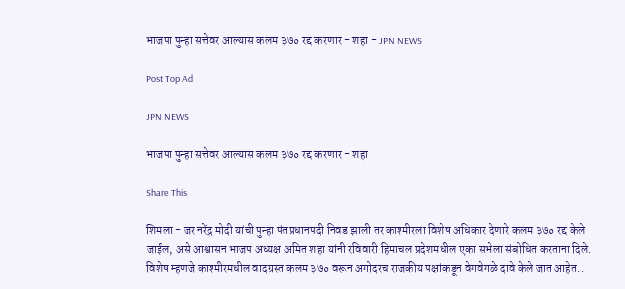भाजपा पुन्हा सत्तेवर आल्यास कलम ३७० रद्द करणार - शहा - JPN NEWS

Post Top Ad

JPN NEWS

भाजपा पुन्हा सत्तेवर आल्यास कलम ३७० रद्द करणार - शहा

Share This

शिमला - जर नरेंद्र मोदी यांची पुन्हा पंतप्रधानपदी निवड झाली तर काश्मीरला विशेष अधिकार देणारे कलम ३७० रद्द केले जाईल, असे आश्वासन भाजप अध्यक्ष अमित शहा यांनी रविवारी हिमाचल प्रदेशमधील एका सभेला संबोधित करताना दिले. विशेष म्हणजे काश्मीरमधील वादग्रस्त कलम ३७० वरून अगोदरच राजकीय पक्षांकडून वेगवेगळे दावे केले जात आहेत..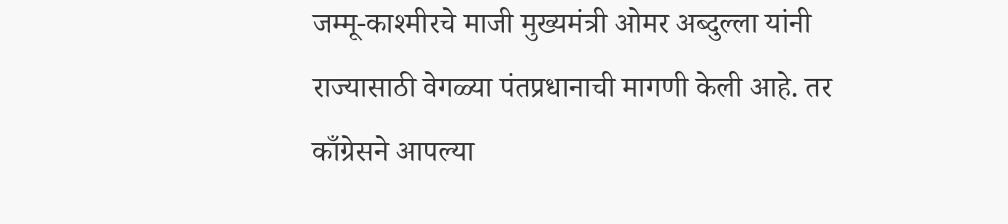जम्मू-काश्मीरचे माजी मुख्यमंत्री ओमर अब्दुल्ला यांनी राज्यासाठी वेगळ्या पंतप्रधानाची मागणी केली आहे. तर काँग्रेसने आपल्या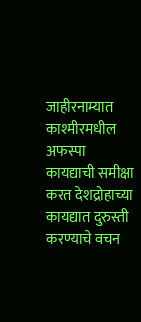जाहीरनाम्यात काश्मीरमधील अफस्पा कायद्याची समीक्षा करत देशद्रोहाच्या कायद्यात दुरुस्ती करण्याचे वचन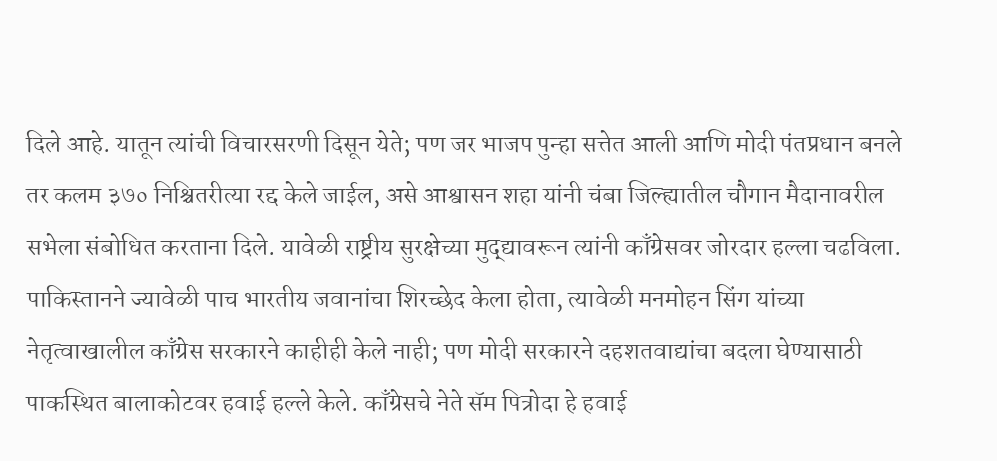दिले आहे. यातून त्यांची विचारसरणी दिसून येते; पण जर भाजप पुन्हा सत्तेत आली आणि मोदी पंतप्रधान बनले तर कलम ३७० निश्चितरीत्या रद्द केले जाईल, असे आश्वासन शहा यांनी चंबा जिल्ह्यातील चौगान मैदानावरील सभेला संबोधित करताना दिले. यावेळी राष्ट्रीय सुरक्षेच्या मुद्द्यावरून त्यांनी काँग्रेसवर जोरदार हल्ला चढविला. पाकिस्तानने ज्यावेळी पाच भारतीय जवानांचा शिरच्छेद केला होता, त्यावेळी मनमोहन सिंग यांच्या नेतृत्वाखालील काँग्रेस सरकारने काहीही केले नाही; पण मोदी सरकारने दहशतवाद्यांचा बदला घेण्यासाठी पाकस्थित बालाकोटवर हवाई हल्ले केले. काँग्रेसचे नेते सॅम पित्रोदा हे हवाई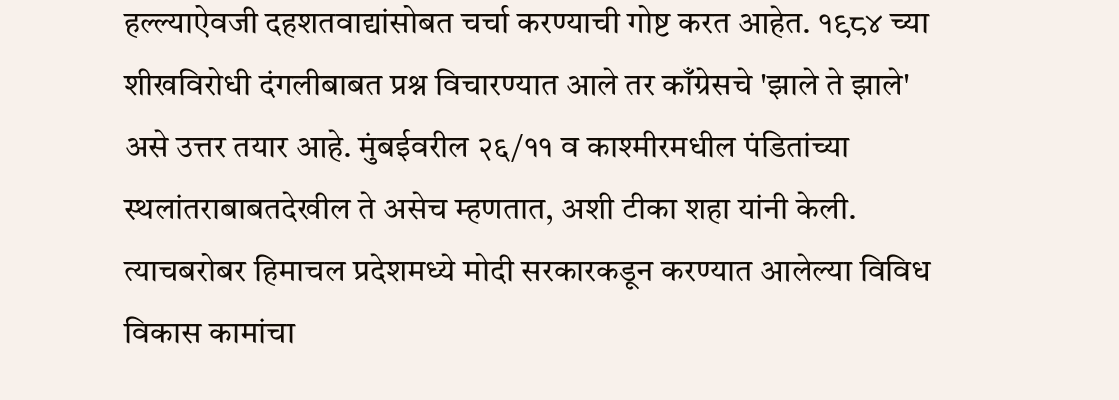हल्ल्याऐवजी दहशतवाद्यांसोबत चर्चा करण्याची गोष्ट करत आहेत. १९८४ च्या शीखविरोधी दंगलीबाबत प्रश्न विचारण्यात आले तर काँग्रेसचे 'झाले ते झाले' असे उत्तर तयार आहे. मुंबईवरील २६/११ व काश्मीरमधील पंडितांच्या स्थलांतराबाबतदेखील ते असेच म्हणतात, अशी टीका शहा यांनी केली. त्याचबरोबर हिमाचल प्रदेशमध्ये मोदी सरकारकडून करण्यात आलेल्या विविध विकास कामांचा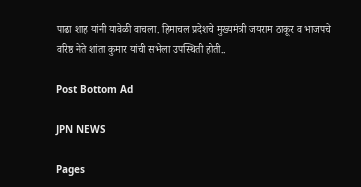पाढा शाह यांनी यावेळी वाचला. हिमाचल प्रदेशचे मुख्यमंत्री जयराम ठाकूर व भाजपचे वरिष्ठ नेते शांता कुमार यांची सभेला उपस्थिती होती..

Post Bottom Ad

JPN NEWS

Pages